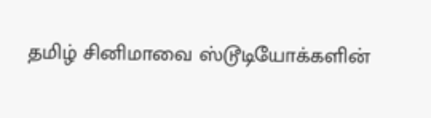தமிழ் சினிமாவை ஸ்டூடியோக்களின்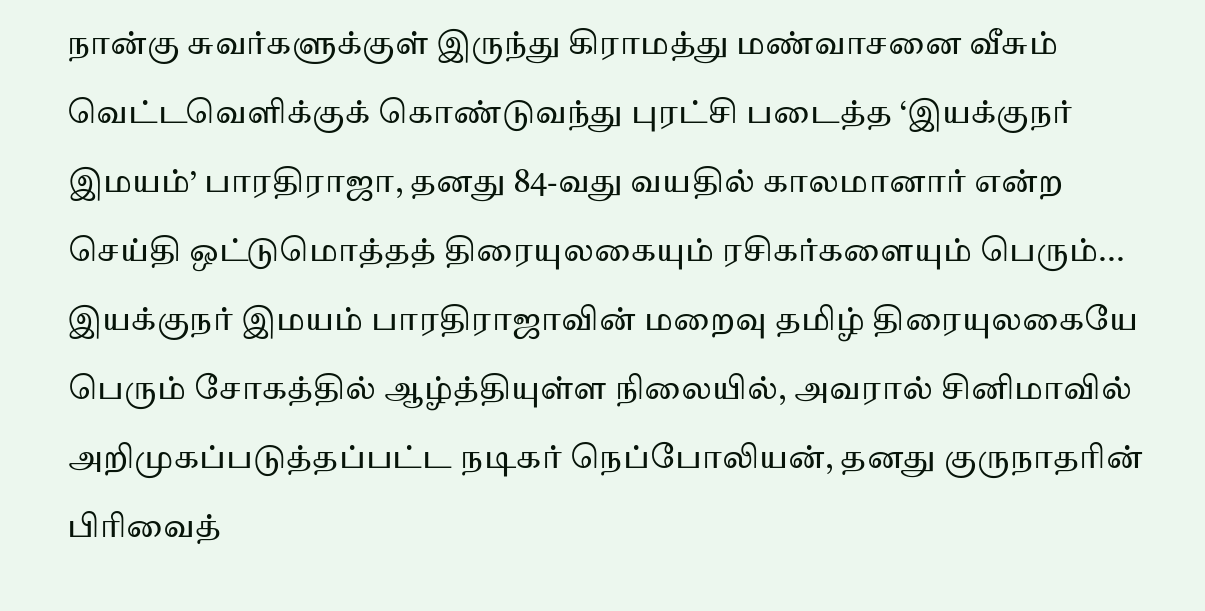நான்கு சுவர்களுக்குள் இருந்து கிராமத்து மண்வாசனை வீசும் வெட்டவெளிக்குக் கொண்டுவந்து புரட்சி படைத்த ‘இயக்குநர் இமயம்’ பாரதிராஜா, தனது 84-வது வயதில் காலமானார் என்ற செய்தி ஒட்டுமொத்தத் திரையுலகையும் ரசிகர்களையும் பெரும்...
இயக்குநர் இமயம் பாரதிராஜாவின் மறைவு தமிழ் திரையுலகையே பெரும் சோகத்தில் ஆழ்த்தியுள்ள நிலையில், அவரால் சினிமாவில் அறிமுகப்படுத்தப்பட்ட நடிகர் நெப்போலியன், தனது குருநாதரின் பிரிவைத்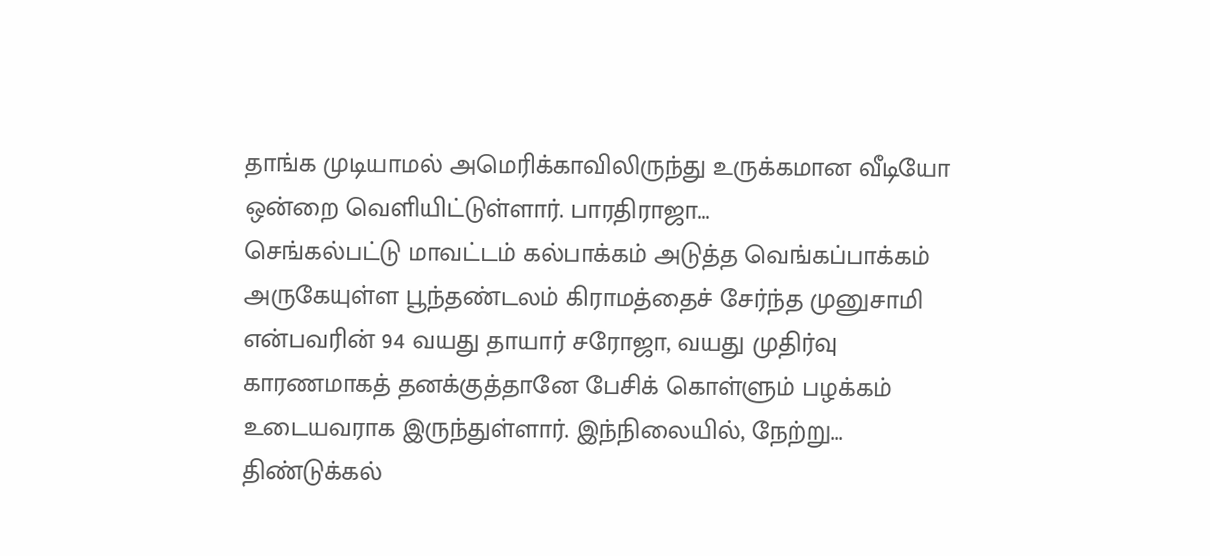தாங்க முடியாமல் அமெரிக்காவிலிருந்து உருக்கமான வீடியோ ஒன்றை வெளியிட்டுள்ளார். பாரதிராஜா...
செங்கல்பட்டு மாவட்டம் கல்பாக்கம் அடுத்த வெங்கப்பாக்கம் அருகேயுள்ள பூந்தண்டலம் கிராமத்தைச் சேர்ந்த முனுசாமி என்பவரின் 94 வயது தாயார் சரோஜா, வயது முதிர்வு காரணமாகத் தனக்குத்தானே பேசிக் கொள்ளும் பழக்கம் உடையவராக இருந்துள்ளார். இந்நிலையில், நேற்று...
திண்டுக்கல்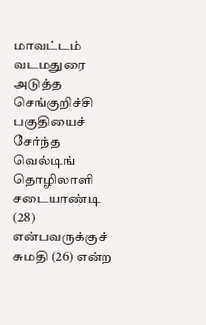மாவட்டம் வடமதுரை அடுத்த செங்குறிச்சி பகுதியைச் சேர்ந்த வெல்டிங் தொழிலாளி சடையாண்டி (28) என்பவருக்குச் சுமதி (26) என்ற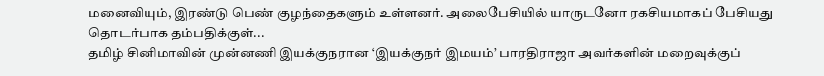மனைவியும், இரண்டு பெண் குழந்தைகளும் உள்ளனர். அலைபேசியில் யாருடனோ ரகசியமாகப் பேசியது தொடர்பாக தம்பதிக்குள்...
தமிழ் சினிமாவின் முன்னணி இயக்குநரான ‘இயக்குநர் இமயம்’ பாரதிராஜா அவர்களின் மறைவுக்குப்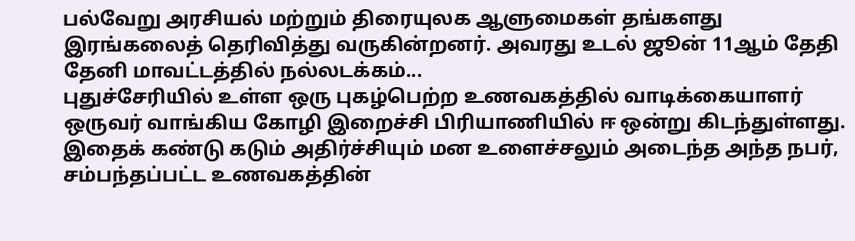பல்வேறு அரசியல் மற்றும் திரையுலக ஆளுமைகள் தங்களது இரங்கலைத் தெரிவித்து வருகின்றனர். அவரது உடல் ஜூன் 11ஆம் தேதி தேனி மாவட்டத்தில் நல்லடக்கம்...
புதுச்சேரியில் உள்ள ஒரு புகழ்பெற்ற உணவகத்தில் வாடிக்கையாளர் ஒருவர் வாங்கிய கோழி இறைச்சி பிரியாணியில் ஈ ஒன்று கிடந்துள்ளது. இதைக் கண்டு கடும் அதிர்ச்சியும் மன உளைச்சலும் அடைந்த அந்த நபர், சம்பந்தப்பட்ட உணவகத்தின்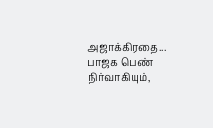அஜாக்கிரதை...
பாஜக பெண் நிர்வாகியும்,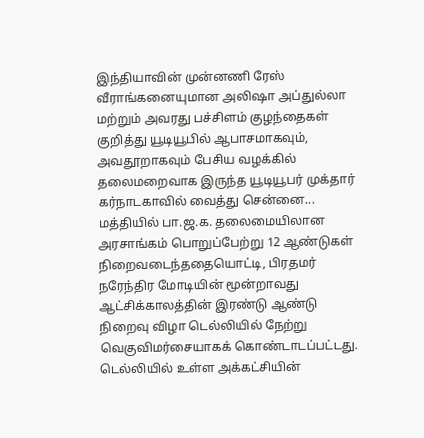இந்தியாவின் முன்னணி ரேஸ் வீராங்கனையுமான அலிஷா அப்துல்லா மற்றும் அவரது பச்சிளம் குழந்தைகள் குறித்து யூடியூபில் ஆபாசமாகவும், அவதூறாகவும் பேசிய வழக்கில் தலைமறைவாக இருந்த யூடியூபர் முக்தார் கர்நாடகாவில் வைத்து சென்னை...
மத்தியில் பா.ஜ.க. தலைமையிலான அரசாங்கம் பொறுப்பேற்று 12 ஆண்டுகள் நிறைவடைந்ததையொட்டி, பிரதமர் நரேந்திர மோடியின் மூன்றாவது ஆட்சிக்காலத்தின் இரண்டு ஆண்டு நிறைவு விழா டெல்லியில் நேற்று வெகுவிமர்சையாகக் கொண்டாடப்பட்டது. டெல்லியில் உள்ள அக்கட்சியின்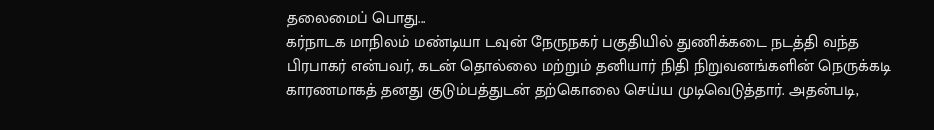தலைமைப் பொது...
கர்நாடக மாநிலம் மண்டியா டவுன் நேருநகர் பகுதியில் துணிக்கடை நடத்தி வந்த பிரபாகர் என்பவர், கடன் தொல்லை மற்றும் தனியார் நிதி நிறுவனங்களின் நெருக்கடி காரணமாகத் தனது குடும்பத்துடன் தற்கொலை செய்ய முடிவெடுத்தார். அதன்படி,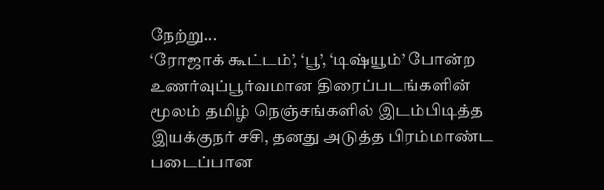நேற்று...
‘ரோஜாக் கூட்டம்’, ‘பூ’, ‘டிஷ்யூம்’ போன்ற உணர்வுப்பூர்வமான திரைப்படங்களின் மூலம் தமிழ் நெஞ்சங்களில் இடம்பிடித்த இயக்குநர் சசி, தனது அடுத்த பிரம்மாண்ட படைப்பான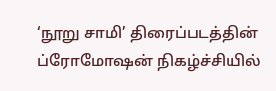‘நூறு சாமி’ திரைப்படத்தின் ப்ரோமோஷன் நிகழ்ச்சியில்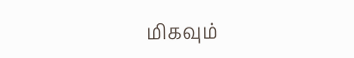மிகவும்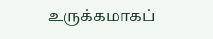உருக்கமாகப்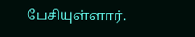பேசியுள்ளார்.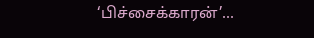‘பிச்சைக்காரன்’...